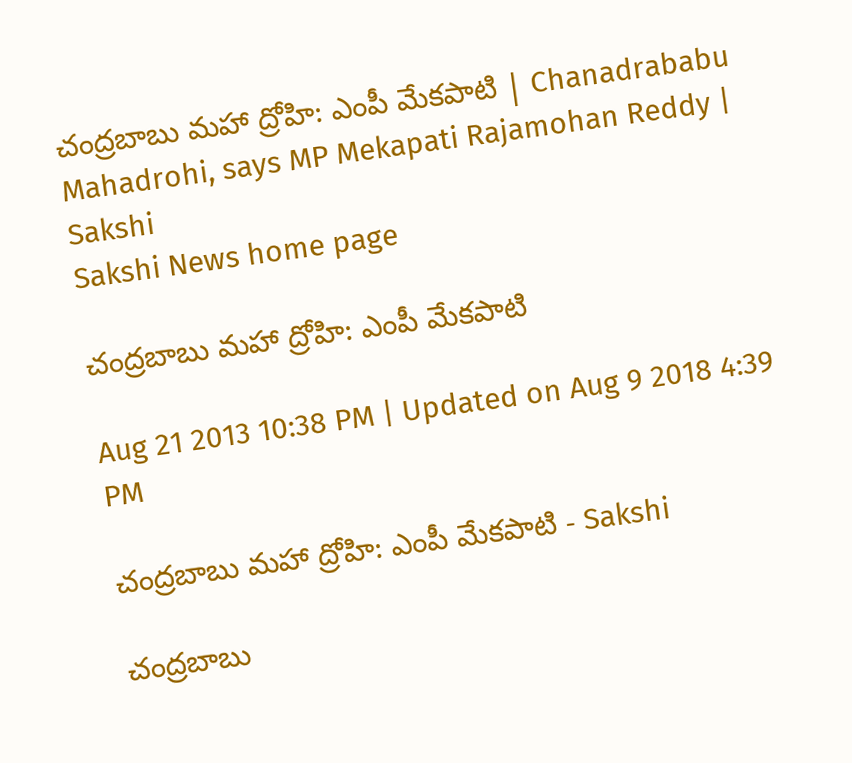చంద్రబాబు మహా ద్రోహి: ఎంపీ మేకపాటి | Chanadrababu Mahadrohi, says MP Mekapati Rajamohan Reddy | Sakshi
Sakshi News home page

చంద్రబాబు మహా ద్రోహి: ఎంపీ మేకపాటి

Aug 21 2013 10:38 PM | Updated on Aug 9 2018 4:39 PM

చంద్రబాబు మహా ద్రోహి: ఎంపీ మేకపాటి - Sakshi

చంద్రబాబు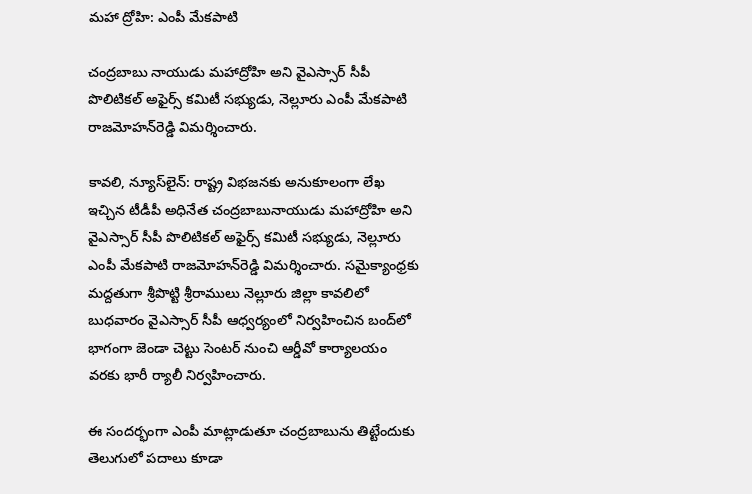మహా ద్రోహి: ఎంపీ మేకపాటి

చంద్రబాబు నాయుడు మహాద్రోహి అని వైఎస్సార్ సీపీ పొలిటికల్ అఫైర్స్ కమిటీ సభ్యుడు, నెల్లూరు ఎంపీ మేకపాటి రాజమోహన్‌రెడ్డి విమర్శించారు.

కావలి, న్యూస్‌లైన్: రాష్ట్ర విభజనకు అనుకూలంగా లేఖ ఇచ్చిన టీడీపీ అధినేత చంద్రబాబునాయుడు మహాద్రోహి అని వైఎస్సార్ సీపీ పొలిటికల్ అఫైర్స్ కమిటీ సభ్యుడు, నెల్లూరు ఎంపీ మేకపాటి రాజమోహన్‌రెడ్డి విమర్శించారు. సమైక్యాంధ్రకు మద్దతుగా శ్రీపొట్టి శ్రీరాములు నెల్లూరు జిల్లా కావలిలో బుధవారం వైఎస్సార్ సీపీ ఆధ్వర్యంలో నిర్వహించిన బంద్‌లో భాగంగా జెండా చెట్టు సెంటర్ నుంచి ఆర్డీవో కార్యాలయం వరకు భారీ ర్యాలీ నిర్వహించారు.

ఈ సందర్భంగా ఎంపీ మాట్లాడుతూ చంద్రబాబును తిట్టేందుకు తెలుగులో పదాలు కూడా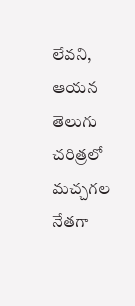లేవని, ఆయన తెలుగు చరిత్రలో మచ్చగల నేతగా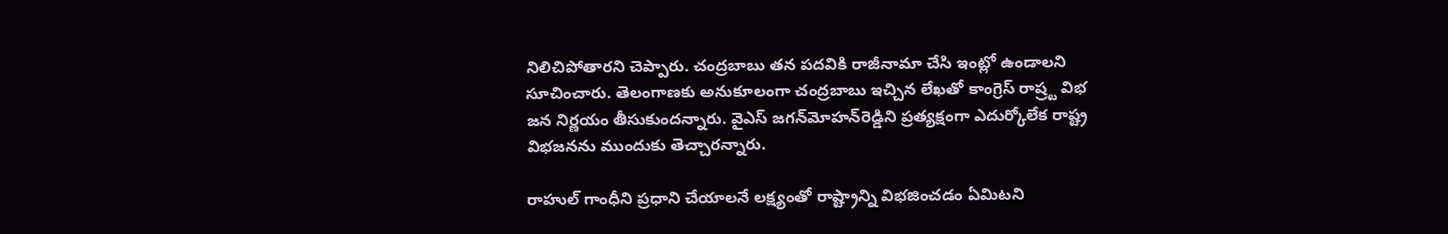నిలిచిపోతారని చెప్పారు. చంద్రబాబు తన పదవికి రాజీనామా చేసి ఇంట్లో ఉండాలని సూచించారు. తెలంగాణకు అనుకూలంగా చంద్రబాబు ఇచ్చిన లేఖతో కాంగ్రెస్ రాష్ర్ట విభ జన నిర్ణయం తీసుకుందన్నారు. వైఎస్ జగన్‌మోహన్‌రెడ్డిని ప్రత్యక్షంగా ఎదుర్కోలేక రాష్ట్ర విభజనను ముందుకు తెచ్చారన్నారు.

రాహుల్ గాంధీని ప్రధాని చేయాలనే లక్ష్యంతో రాష్ట్రాన్ని విభజించడం ఏమిటని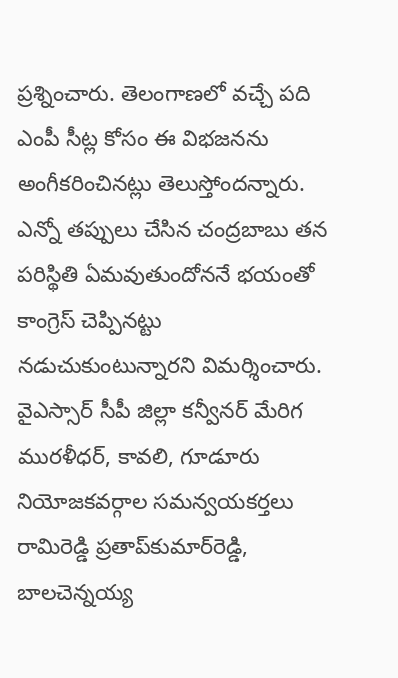ప్రశ్నించారు. తెలంగాణలో వచ్చే పది ఎంపీ సీట్ల కోసం ఈ విభజనను అంగీకరించినట్లు తెలుస్తోందన్నారు. ఎన్నో తప్పులు చేసిన చంద్రబాబు తన పరిస్థితి ఏమవుతుందోననే భయంతో కాంగ్రెస్ చెప్పినట్టు నడుచుకుంటున్నారని విమర్శించారు. వైఎస్సార్ సీపీ జిల్లా కన్వీనర్ మేరిగ మురళీధర్, కావలి, గూడూరు నియోజకవర్గాల సమన్వయకర్తలు రామిరెడ్డి ప్రతాప్‌కుమార్‌రెడ్డి, బాలచెన్నయ్య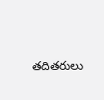తదితరులు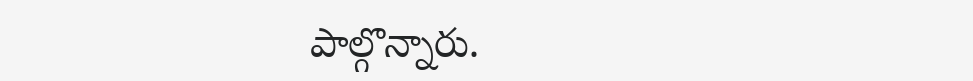పాల్గొన్నారు.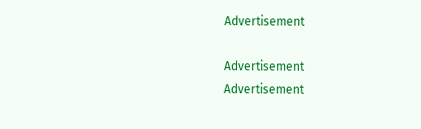Advertisement

Advertisement
Advertisement